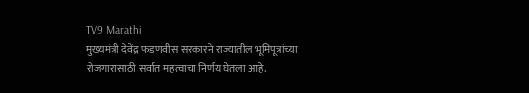TV9 Marathi
मुख्यमंत्री देवेंद्र फडणवीस सरकारने राज्यातील भूमिपूत्रांच्या रोजगारासाठी सर्वात महत्वाचा निर्णय घेतला आहे.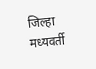जिल्हा मध्यवर्ती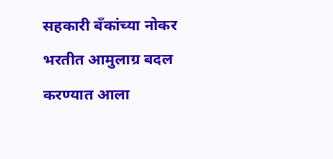सहकारी बँकांच्या नोकर भरतीत आमुलाग्र बदल करण्यात आला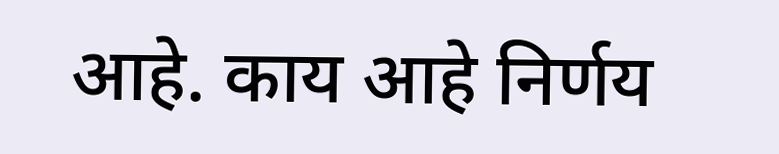आहे. काय आहे निर्णय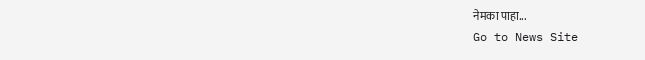नेमका पाहा...
Go to News Site